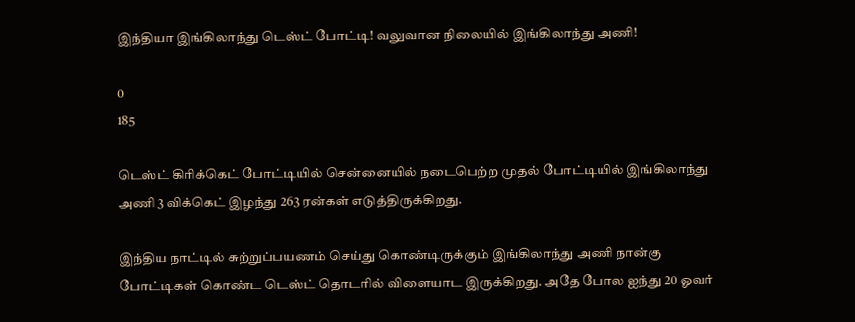இந்தியா இங்கிலாந்து டெஸ்ட் போட்டி! வலுவான நிலையில் இங்கிலாந்து அணி!

0
185

டெஸ்ட் கிரிக்கெட் போட்டியில் சென்னையில் நடைபெற்ற முதல் போட்டியில் இங்கிலாந்து அணி 3 விக்கெட் இழந்து 263 ரன்கள் எடுத்திருக்கிறது.

இந்திய நாட்டில் சுற்றுப்பயணம் செய்து கொண்டிருக்கும் இங்கிலாந்து அணி நான்கு போட்டிகள் கொண்ட டெஸ்ட் தொடரில் விளையாட இருக்கிறது. அதே போல ஐந்து 20 ஓவர்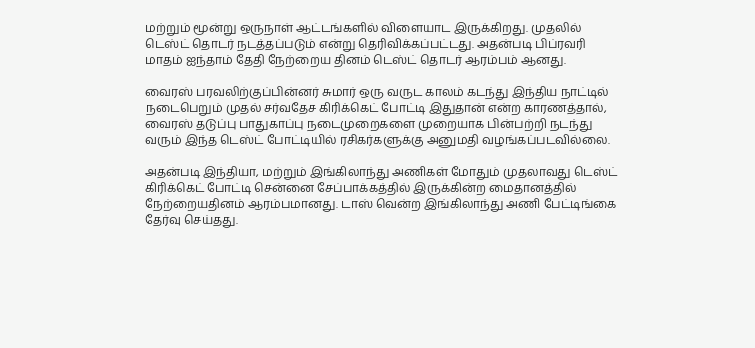மற்றும் மூன்று ஒருநாள் ஆட்டங்களில் விளையாட இருக்கிறது. முதலில் டெஸ்ட் தொடர் நடத்தப்படும் என்று தெரிவிக்கப்பட்டது. அதன்படி பிப்ரவரி மாதம் ஐந்தாம் தேதி நேற்றைய தினம் டெஸ்ட் தொடர் ஆரம்பம் ஆனது.

வைரஸ் பரவலிற்குப்பின்னர் சுமார் ஒரு வருட காலம் கடந்து இந்திய நாட்டில் நடைபெறும் முதல் சர்வதேச கிரிக்கெட் போட்டி இதுதான் என்ற காரணத்தால், வைரஸ் தடுப்பு பாதுகாப்பு நடைமுறைகளை முறையாக பின்பற்றி நடந்து வரும் இந்த டெஸ்ட் போட்டியில் ரசிகர்களுக்கு அனுமதி வழங்கப்படவில்லை.

அதன்படி இந்தியா, மற்றும் இங்கிலாந்து அணிகள் மோதும் முதலாவது டெஸ்ட் கிரிக்கெட் போட்டி சென்னை சேப்பாக்கத்தில் இருக்கின்ற மைதானத்தில் நேற்றையதினம் ஆரம்பமானது. டாஸ் வென்ற இங்கிலாந்து அணி பேட்டிங்கை தேர்வு செய்தது.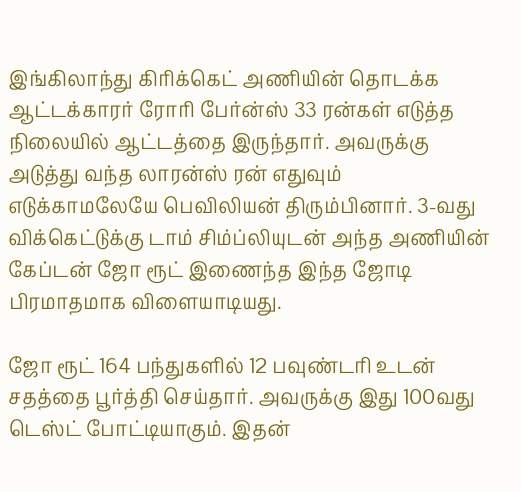இங்கிலாந்து கிரிக்கெட் அணியின் தொடக்க ஆட்டக்காரர் ரோரி பேர்ன்ஸ் 33 ரன்கள் எடுத்த நிலையில் ஆட்டத்தை இருந்தார். அவருக்கு அடுத்து வந்த லாரன்ஸ் ரன் எதுவும் எடுக்காமலேயே பெவிலியன் திரும்பினார். 3-வது விக்கெட்டுக்கு டாம் சிம்ப்லியுடன் அந்த அணியின் கேப்டன் ஜோ ரூட் இணைந்த இந்த ஜோடி பிரமாதமாக விளையாடியது.

ஜோ ரூட் 164 பந்துகளில் 12 பவுண்டரி உடன் சதத்தை பூர்த்தி செய்தார். அவருக்கு இது 100வது டெஸ்ட் போட்டியாகும். இதன்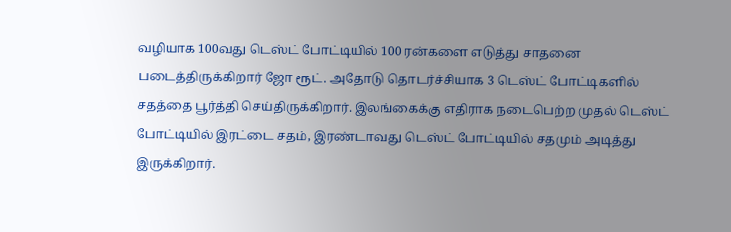வழியாக 100வது டெஸ்ட் போட்டியில் 100 ரன்களை எடுத்து சாதனை படைத்திருக்கிறார் ஜோ ரூட். அதோடு தொடர்ச்சியாக 3 டெஸ்ட் போட்டிகளில் சதத்தை பூர்த்தி செய்திருக்கிறார். இலங்கைக்கு எதிராக நடைபெற்ற முதல் டெஸ்ட் போட்டியில் இரட்டை சதம், இரண்டாவது டெஸ்ட் போட்டியில் சதமும் அடித்து இருக்கிறார்.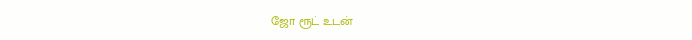ஜோ ரூட் உடன்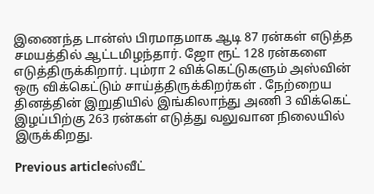இணைந்த டான்ஸ் பிரமாதமாக ஆடி 87 ரன்கள் எடுத்த சமயத்தில் ஆட்டமிழந்தார். ஜோ ரூட் 128 ரன்களை எடுத்திருக்கிறார். பும்ரா 2 விக்கெட்டுகளும் அஸ்வின் ஒரு விக்கெட்டும் சாய்த்திருக்கிறர்கள் . நேற்றைய தினத்தின் இறுதியில் இங்கிலாந்து அணி 3 விக்கெட் இழப்பிற்கு 263 ரன்கள் எடுத்து வலுவான நிலையில் இருக்கிறது.

Previous articleஸ்வீட்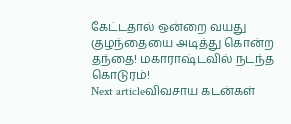கேட்டதால் ஒன்றை வயது குழந்தையை அடித்து கொன்ற தந்தை! மகாராஷ்டவில் நடந்த கொடுரம்!
Next articleவிவசாய கடன்கள்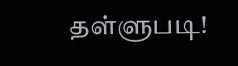தள்ளுபடி!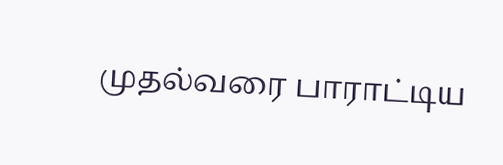முதல்வரை பாராட்டிய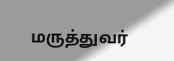மருத்துவர்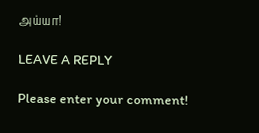அய்யா!

LEAVE A REPLY

Please enter your comment!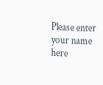Please enter your name here